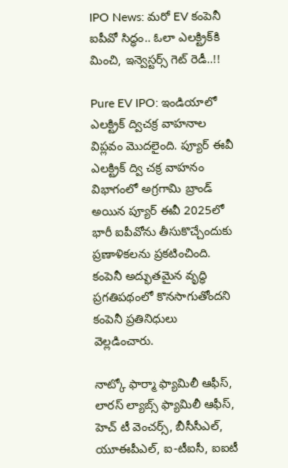IPO News: మరో EV కంపెనీ ఐపీవో సిద్ధం.. ఓలా ఎలక్ట్రి‌క్‌కి మించి, ఇన్వెస్టర్స్ గెట్ రెడీ..!!

Pure EV IPO: ఇండియాలో ఎలక్ట్రిక్ ద్విచక్ర వాహనాల విప్లవం మెుదలైంది. ప్యూర్ ఈవీ ఎలక్ట్రిక్ ద్వి చక్ర వాహనం విభాగంలో అగ్రగామి బ్రాండ్ అయిన ప్యూర్ ఈవీ 2025లో భారీ ఐపీవోను తీసుకొచ్చేందుకు ప్రణాళికలను ప్రకటించింది. కంపెనీ అద్భుతమైన వృద్ధి ప్రగతిపథంలో కొనసాగుతోందని కంపెనీ ప్రతినిధులు వెల్లడించారు.

నాట్కో ఫార్మా ఫ్యామిలీ ఆఫీస్, లారస్ ల్యాబ్స్ ఫ్యామిలీ ఆఫీస్, హెచ్ టీ వెంచర్స్, బీసీసీఎల్, యూఈపీఎల్, ఐ-టీఐసీ, ఐఐటీ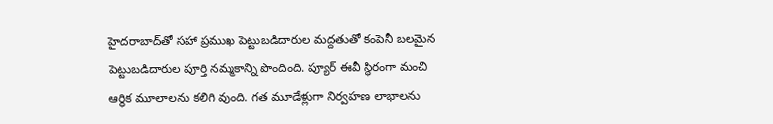హైదరాబాద్‌తో సహా ప్రముఖ పెట్టుబడిదారుల మద్దతుతో కంపెనీ బలమైన పెట్టుబడిదారుల పూర్తి నమ్మకాన్ని పొందింది. ప్యూర్ ఈవీ స్థిరంగా మంచి ఆర్థిక మూలాలను కలిగి వుంది. గత మూడేళ్లుగా నిర్వహణ లాభాలను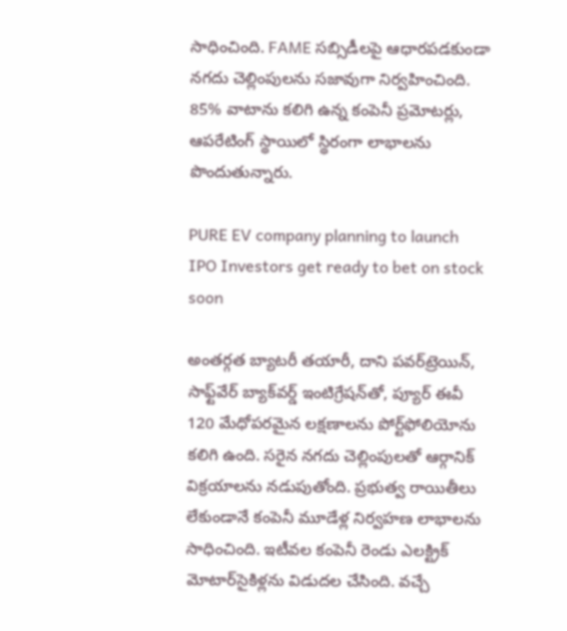సాధించింది. FAME సబ్సిడీలపై ఆధారపడకుండా నగదు చెల్లింపులను సజావుగా నిర్వహించింది. 85% వాటాను కలిగి ఉన్న కంపెనీ ప్రమోటర్లు, ఆపరేటింగ్ స్థాయిలో స్థిరంగా లాభాలను పొందుతున్నారు.

PURE EV company planning to launch IPO Investors get ready to bet on stock soon

అంతర్గత బ్యాటరీ తయారీ, దాని పవర్‌ట్రెయిన్, సాఫ్ట్‌వేర్ బ్యాక్‌వర్డ్ ఇంటిగ్రేషన్‌తో, ప్యూర్ ఈవీ 120 మేధోపరమైన లక్షణాలను పోర్ట్‌ఫోలియోను కలిగి ఉంది. సరైన నగదు చెల్లింపులతో ఆర్గానిక్ విక్రయాలను నడుపుతోంది. ప్రభుత్వ రాయితీలు లేకుండానే కంపెనీ మూడేళ్ల నిర్వహణ లాభాలను సాధించింది. ఇటీవల కంపెనీ రెండు ఎలక్ట్రిక్ మోటార్‌సైకిళ్లను విడుదల చేసింది. వచ్చే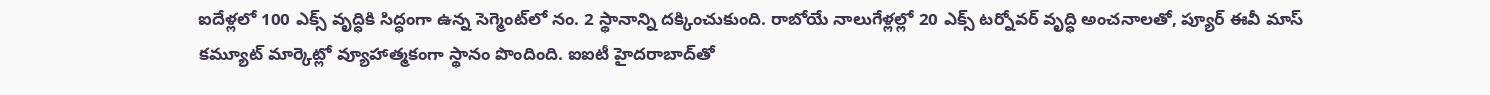ఐదేళ్లలో 100 ఎక్స్ వృద్ధికి సిద్ధంగా ఉన్న సెగ్మెంట్‌లో నం. 2 స్థానాన్ని దక్కించుకుంది. రాబోయే నాలుగేళ్లల్లో 20 ఎక్స్ టర్నోవర్ వృద్ధి అంచనాలతో, ప్యూర్ ఈవీ మాస్ కమ్యూట్ మార్కెట్లో వ్యూహాత్మకంగా స్థానం పొందింది. ఐఐటీ హైదరాబాద్‌తో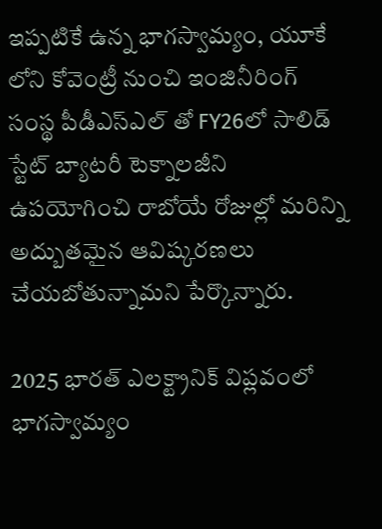ఇప్పటికే ఉన్న భాగస్వామ్యం, యూకే లోని కోవెంట్రీ నుంచి ఇంజినీరింగ్ సంస్థ పీడీఎస్ఎల్ తో FY26లో సాలిడ్ స్టేట్ బ్యాటరీ టెక్నాలజీని ఉపయోగించి రాబోయే రోజుల్లో మరిన్ని అద్బుతమైన ఆవిష్కరణలు చేయబోతున్నామని పేర్కొన్నారు.

2025 భారత్‌ ఎలక్ట్రానిక్ విప్లవంలో భాగస్వామ్యం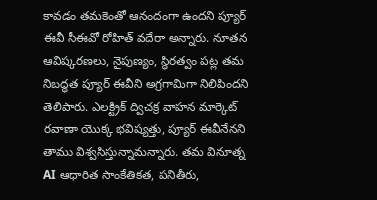కావడం తమకెంతో ఆనందంగా ఉందని ప్యూర్ ఈవీ సీఈవో రోహిత్ వదేరా అన్నారు. నూతన ఆవిష్కరణలు, నైపుణ్యం, స్థిరత్వం పట్ల తమ నిబద్ధత ప్యూర్ ఈవీని అగ్రగామిగా నిలిపిందని తెలిపారు. ఎలక్ట్రిక్ ద్విచక్ర వాహన మార్కెట్ రవాణా యొక్క భవిష్యత్తు, ప్యూర్ ఈవీనేనని తాము విశ్వసిస్తున్నామన్నారు. తమ వినూత్న AI ఆధారిత సాంకేతికత, పనితీరు,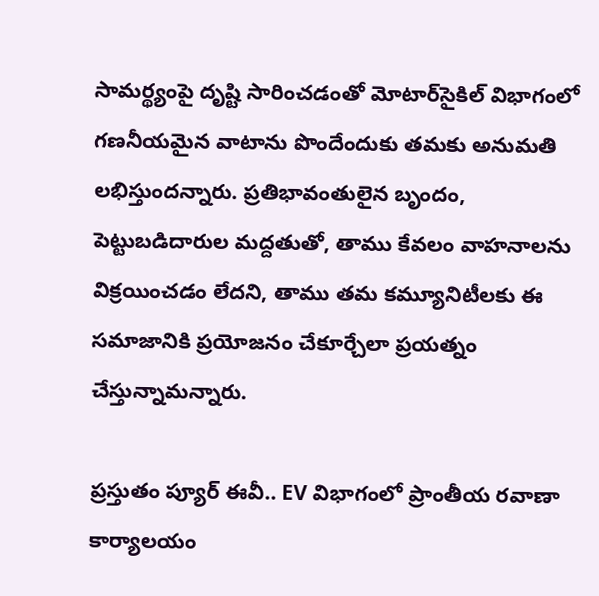సామర్థ్యంపై దృష్టి సారించడంతో మోటార్‌సైకిల్ విభాగంలో గణనీయమైన వాటాను పొందేందుకు తమకు అనుమతి లభిస్తుందన్నారు. ప్రతిభావంతులైన బృందం, పెట్టుబడిదారుల మద్దతుతో, తాము కేవలం వాహనాలను విక్రయించడం లేదని, తాము తమ కమ్యూనిటీలకు ఈ సమాజానికి ప్రయోజనం చేకూర్చేలా ప్రయత్నం చేస్తున్నామన్నారు.

ప్రస్తుతం ప్యూర్ ఈవీ.. EV విభాగంలో ప్రాంతీయ రవాణా కార్యాలయం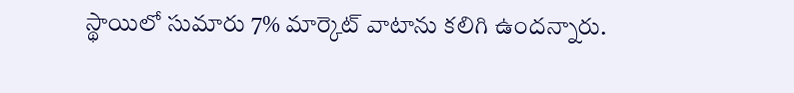స్థాయిలో సుమారు 7% మార్కెట్ వాటాను కలిగి ఉందన్నారు.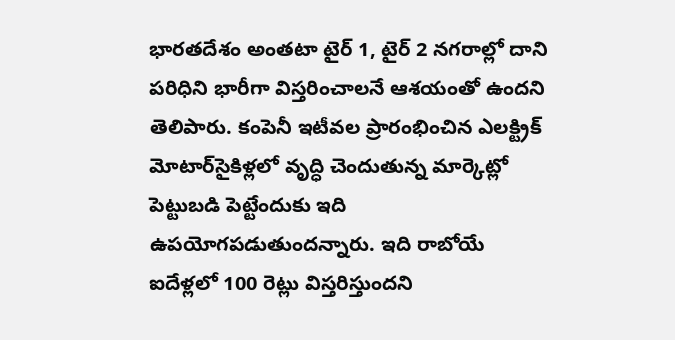భారతదేశం అంతటా టైర్ 1, టైర్ 2 నగరాల్లో దాని పరిధిని భారీగా విస్తరించాలనే ఆశయంతో ఉందని తెలిపారు. కంపెనీ ఇటీవల ప్రారంభించిన ఎలక్ట్రిక్ మోటార్‌సైకిళ్లలో వృద్ధి చెందుతున్న మార్కెట్లో పెట్టుబడి పెట్టేందుకు ఇది ఉపయోగపడుతుందన్నారు. ఇది రాబోయే ఐదేళ్లలో 100 రెట్లు విస్తరిస్తుందని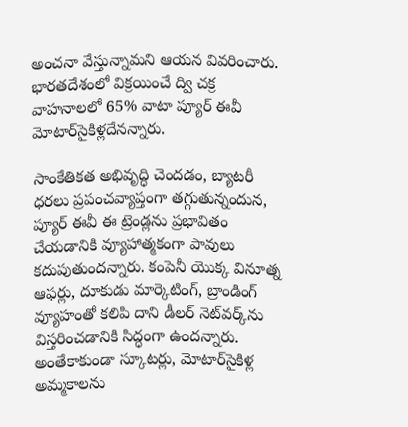అంచనా వేస్తున్నామని ఆయన వివరించారు. భారతదేశంలో విక్రయించే ద్వి చక్ర వాహనాలలో 65% వాటా ప్యూర్ ఈవీ మోటార్‌సైకిళ్లదేనన్నారు.

సాంకేతికత అభివృద్ధి చెందడం, బ్యాటరీ ధరలు ప్రపంచవ్యాప్తంగా తగ్గుతున్నందున, ప్యూర్ ఈవీ ఈ ట్రెండ్లను ప్రభావితం చేయడానికి వ్యూహాత్మకంగా పావులు కదుపుతుందన్నారు. కంపెనీ యొక్క వినూత్న ఆఫర్లు, దూకుడు మార్కెటింగ్, బ్రాండింగ్ వ్యూహంతో కలిపి దాని డీలర్ నెట్‌వర్క్‌ను విస్తరించడానికి సిద్ధంగా ఉందన్నారు. అంతేకాకుండా స్కూటర్లు, మోటార్‌సైకిళ్ల అమ్మకాలను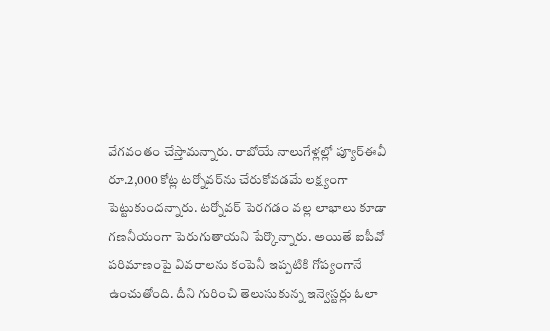వేగవంతం చేస్తామన్నారు. రాబోయే నాలుగేళ్లల్లో ప్యూర్ఈవీ రూ.2,000 కోట్ల టర్నోవర్‌ను చేరుకోవడమే లక్ష్యంగా పెట్టుకుందన్నారు. టర్నోవర్‌ పెరగడం వల్ల లాభాలు కూడా గణనీయంగా పెరుగుతాయని పేర్కొన్నారు. అయితే ఐపీవో పరిమాణంపై వివరాలను కంపెనీ ఇప్పటికి గోప్యంగానే ఉంచుతోంది. దీని గురించి తెలుసుకున్న ఇన్వెస్టర్లు ఓలా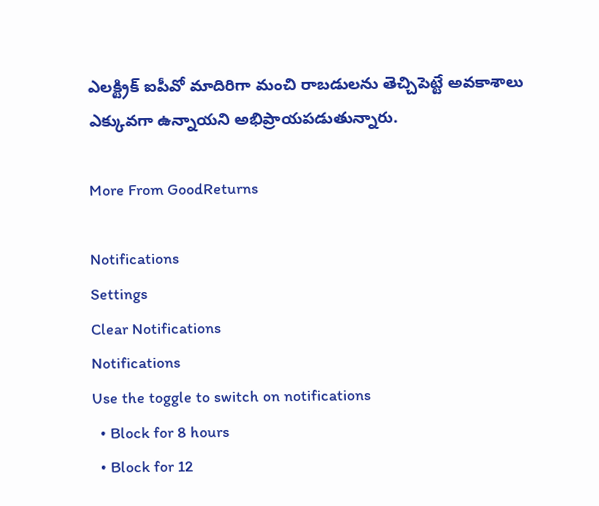ఎలక్ట్రిక్ ఐపీవో మాదిరిగా మంచి రాబడులను తెచ్చిపెట్టే అవకాశాలు ఎక్కువగా ఉన్నాయని అభిప్రాయపడుతున్నారు.

More From GoodReturns

Notifications
Settings
Clear Notifications
Notifications
Use the toggle to switch on notifications
  • Block for 8 hours
  • Block for 12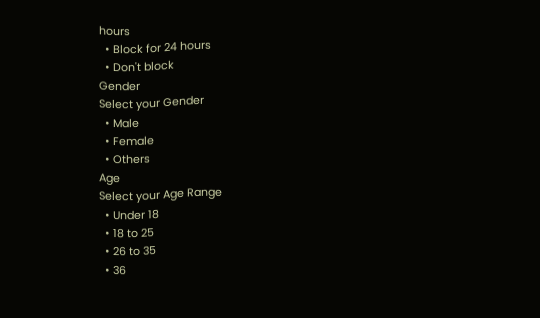hours
  • Block for 24 hours
  • Don't block
Gender
Select your Gender
  • Male
  • Female
  • Others
Age
Select your Age Range
  • Under 18
  • 18 to 25
  • 26 to 35
  • 36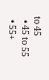to 45
  • 45 to 55
  • 55+